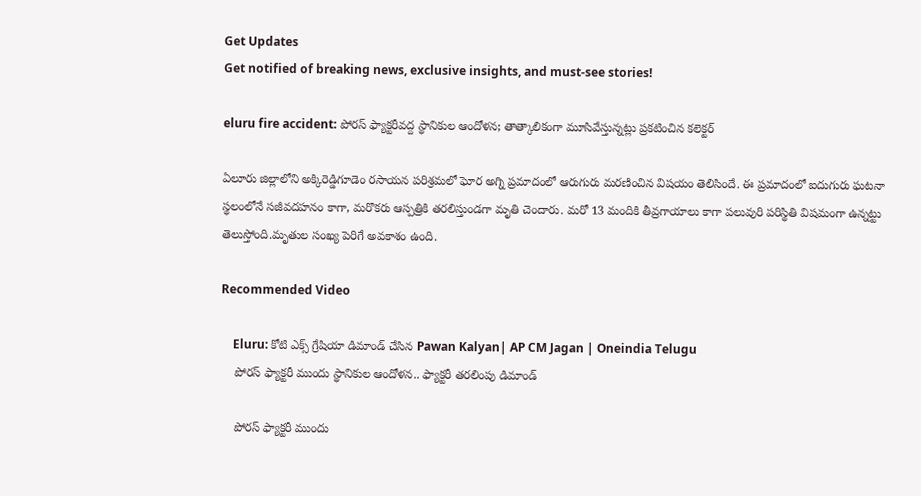Get Updates
Get notified of breaking news, exclusive insights, and must-see stories!

eluru fire accident: పోరస్ ఫ్యాక్టరీవద్ద స్థానికుల ఆందోళన; తాత్కాలికంగా మూసివేస్తున్నట్లు ప్రకటించిన కలెక్టర్

ఏలూరు జిల్లాలోని అక్కిరెడ్డిగూడెం రసాయన పరిశ్రమలో ఘోర అగ్ని ప్రమాదంలో ఆరుగురు మరణించిన విషయం తెలిసిందే. ఈ ప్రమాదంలో ఐదుగురు ఘటనా స్థలంలోనే సజీవదహనం కాగా, మరొకరు ఆస్పత్రికి తరలిస్తుండగా మృతి చెందారు. మరో 13 మందికి తీవ్రగాయాలు కాగా పలువురి పరిస్థితి విషమంగా ఉన్నట్టు తెలుస్తోంది.మృతుల సంఖ్య పెరిగే అవకాశం ఉంది.

Recommended Video

    Eluru: కోటి ఎక్స్ గ్రేషియా డిమాండ్ చేసిన Pawan Kalyan| AP CM Jagan | Oneindia Telugu
    పోరస్ ఫ్యాక్టరీ ముందు స్థానికుల ఆందోళన.. ఫ్యాక్టరీ తరలింపు డిమాండ్

    పోరస్ ఫ్యాక్టరీ ముందు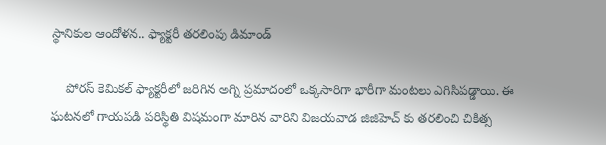స్థానికుల ఆందోళన.. ఫ్యాక్టరీ తరలింపు డిమాండ్

    పోరస్ కెమికల్ ఫ్యాక్టరీలో జరిగిన అగ్ని ప్రమాదంలో ఒక్కసారిగా భారీగా మంటలు ఎగిసిపడ్డాయి. ఈ ఘటనలో గాయపడి పరిస్థితి విషమంగా మారిన వారిని విజయవాడ జిజిహెచ్ కు తరలించి చికిత్స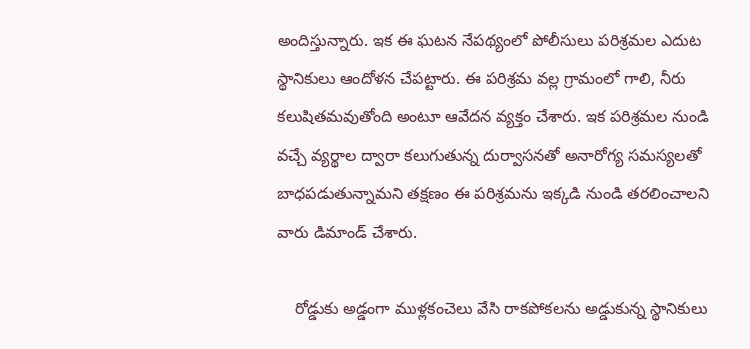అందిస్తున్నారు. ఇక ఈ ఘటన నేపథ్యంలో పోలీసులు పరిశ్రమల ఎదుట స్థానికులు ఆందోళన చేపట్టారు. ఈ పరిశ్రమ వల్ల గ్రామంలో గాలి, నీరు కలుషితమవుతోంది అంటూ ఆవేదన వ్యక్తం చేశారు. ఇక పరిశ్రమల నుండి వచ్చే వ్యర్థాల ద్వారా కలుగుతున్న దుర్వాసనతో అనారోగ్య సమస్యలతో బాధపడుతున్నామని తక్షణం ఈ పరిశ్రమను ఇక్కడి నుండి తరలించాలని వారు డిమాండ్ చేశారు.

    రోడ్డుకు అడ్డంగా ముళ్లకంచెలు వేసి రాకపోకలను అడ్డుకున్న స్థానికులు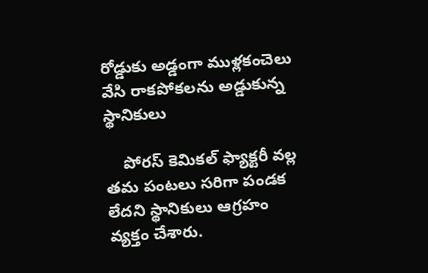రోడ్డుకు అడ్డంగా ముళ్లకంచెలు వేసి రాకపోకలను అడ్డుకున్న స్థానికులు

    పోరస్ కెమికల్ ఫ్యాక్టరీ వల్ల తమ పంటలు సరిగా పండక లేదని స్థానికులు ఆగ్రహం వ్యక్తం చేశారు.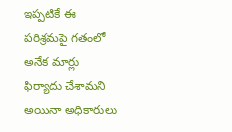ఇప్పటికే ఈ పరిశ్రమపై గతంలో అనేక మార్లు ఫిర్యాదు చేశామని అయినా అధికారులు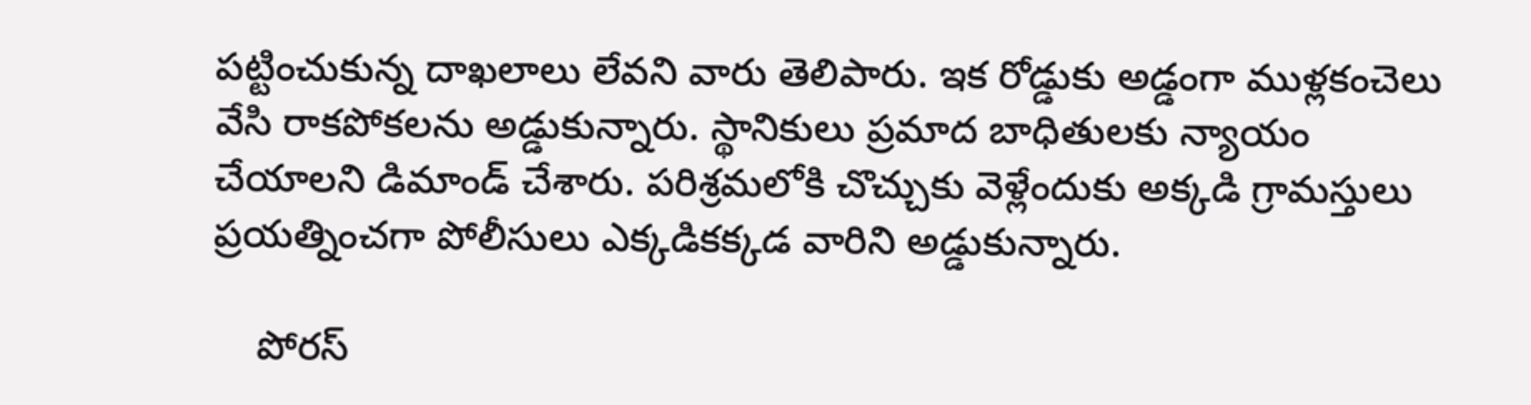పట్టించుకున్న దాఖలాలు లేవని వారు తెలిపారు. ఇక రోడ్డుకు అడ్డంగా ముళ్లకంచెలు వేసి రాకపోకలను అడ్డుకున్నారు. స్థానికులు ప్రమాద బాధితులకు న్యాయం చేయాలని డిమాండ్ చేశారు. పరిశ్రమలోకి చొచ్చుకు వెళ్లేందుకు అక్కడి గ్రామస్తులు ప్రయత్నించగా పోలీసులు ఎక్కడికక్కడ వారిని అడ్డుకున్నారు.

    పోరస్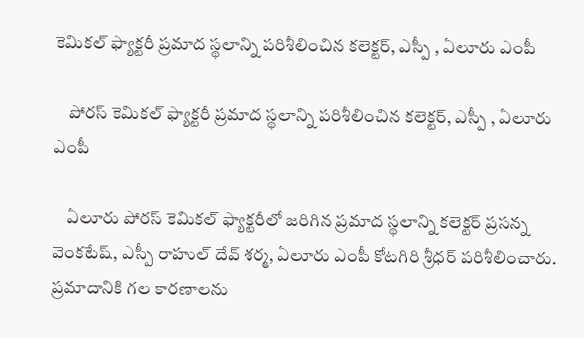కెమికల్ ఫ్యాక్టరీ ప్రమాద స్థలాన్ని పరిశీలించిన కలెక్టర్, ఎస్పీ , ఏలూరు ఎంపీ

    పోరస్ కెమికల్ ఫ్యాక్టరీ ప్రమాద స్థలాన్ని పరిశీలించిన కలెక్టర్, ఎస్పీ , ఏలూరు ఎంపీ

    ఏలూరు పోరస్ కెమికల్ ఫ్యాక్టరీలో జరిగిన ప్రమాద స్థలాన్ని కలెక్టర్ ప్రసన్న వెంకటేష్, ఎస్పీ రాహుల్ దేవ్ శర్మ, ఏలూరు ఎంపీ కోటగిరి శ్రీధర్ పరిశీలించారు. ప్రమాదానికి గల కారణాలను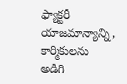ఫ్యాక్టరీ యాజమాన్యాన్ని, కార్మికులను అడిగి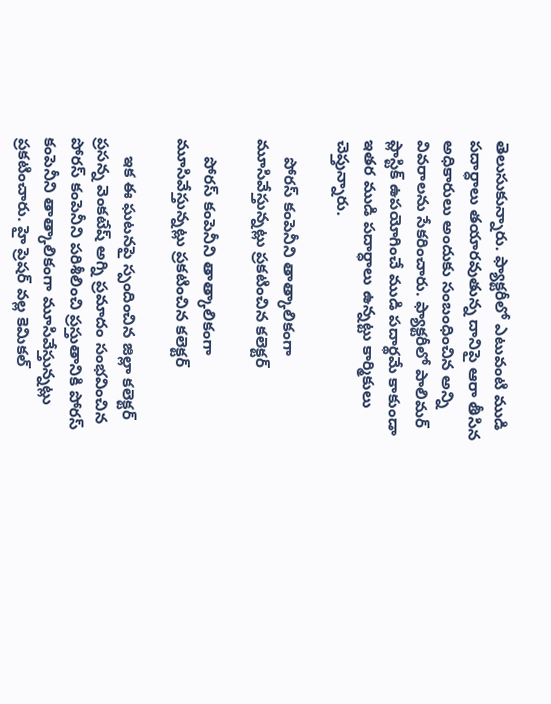తెలుసుకున్నారు. ఫ్యాక్టరీలో ఎటువంటి ముడి పదార్ధాలు తయారవుతున్న దానిపై ఆరా తీసిన అధికారులు అందుకు సంబంధించిన అన్ని వివరాలను సేకరించారు. ఫ్యాక్టరీలో పాలిమర్ ప్లాస్టిక్ ఉపయోగించే ముడి పదార్థమే కాకుండా ఇతర ముడి పదార్ధాలు ఉన్నట్టు కార్మికులు చెప్తున్నారు.

    పోరస్ కంపెనీని తాత్కాలికంగా మూసివేస్తున్నట్లు ప్రకటించిన కలెక్టర్

    పోరస్ కంపెనీని తాత్కాలికంగా మూసివేస్తున్నట్లు ప్రకటించిన కలెక్టర్

    ఇక ఈ ఘటనపై స్పందించిన జిల్లా కలెక్టర్ ప్రసన్న వెంకటేష్ అగ్ని ప్రమాదం సంభవించిన పోరస్ కంపెనీని పరిశీలించి ప్రస్తుతానికి పోరస్ కంపెనీని తాత్కాలికంగా మూసివేస్తున్నట్లు ప్రకటించారు. హై ప్రెషర్ వల్ల కెమికల్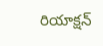రియాక్షన్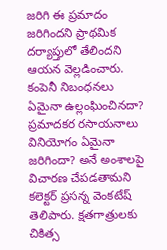జరిగి ఈ ప్రమాదం జరిగిందని ప్రాథమిక దర్యాప్తులో తేలిందని ఆయన వెల్లడించారు. కంపెనీ నిబంధనలు ఏమైనా ఉల్లంఘించినదా? ప్రమాదకర రసాయనాలు వినియోగం ఏమైనా జరిగిందా? అనే అంశాలపై విచారణ చేపడతామని కలెక్టర్ ప్రసన్న వెంకటేష్ తెలిపారు. క్షతగాత్రులకు చికిత్స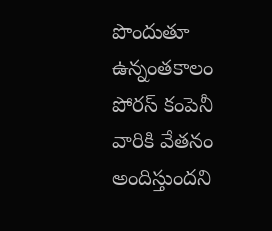పొందుతూ ఉన్నంతకాలం పోరస్ కంపెనీ వారికి వేతనం అందిస్తుందని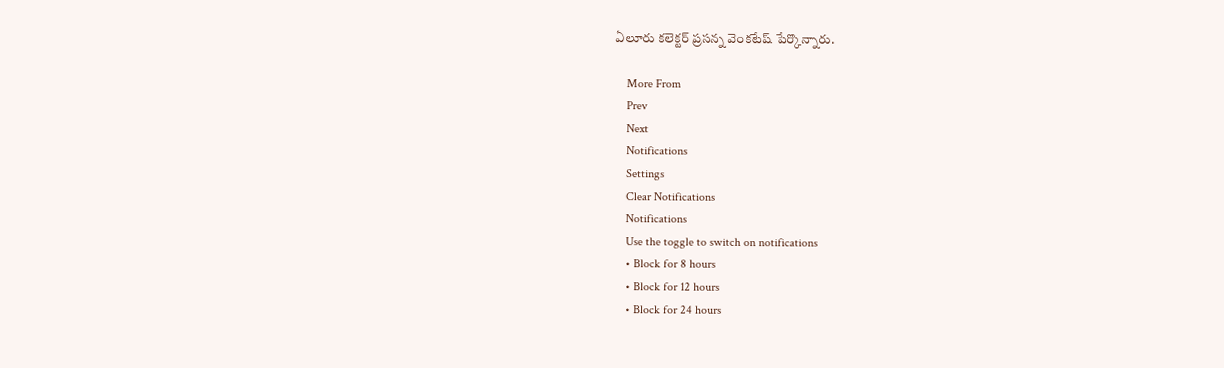ఏలూరు కలెక్టర్ ప్రసన్న వెంకటేష్ పేర్కొన్నారు.

    More From
    Prev
    Next
    Notifications
    Settings
    Clear Notifications
    Notifications
    Use the toggle to switch on notifications
    • Block for 8 hours
    • Block for 12 hours
    • Block for 24 hours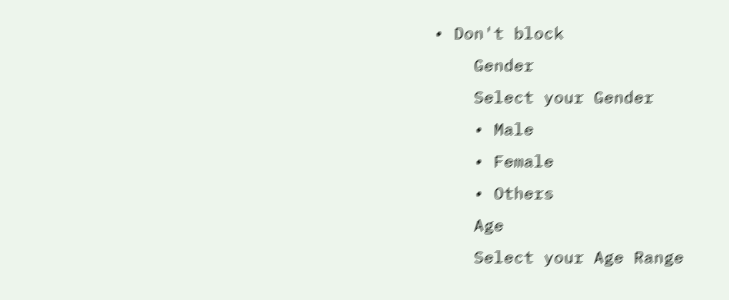• Don't block
    Gender
    Select your Gender
    • Male
    • Female
    • Others
    Age
    Select your Age Range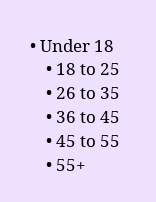• Under 18
    • 18 to 25
    • 26 to 35
    • 36 to 45
    • 45 to 55
    • 55+